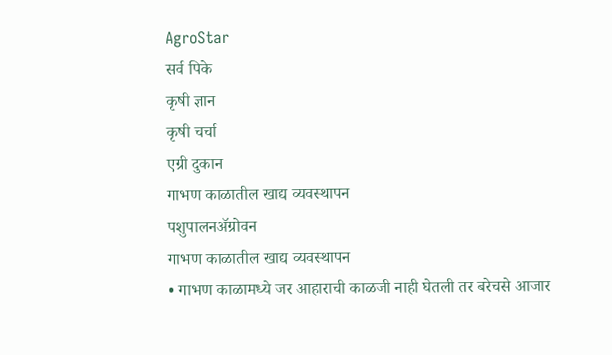AgroStar
सर्व पिके
कृषी ज्ञान
कृषी चर्चा
एग्री दुकान
गाभण काळातील खाद्य व्यवस्थापन
पशुपालनॲग्रोवन
गाभण काळातील खाद्य व्यवस्थापन
• गाभण काळामध्ये जर आहाराची काळजी नाही घेतली तर बरेचसे आजार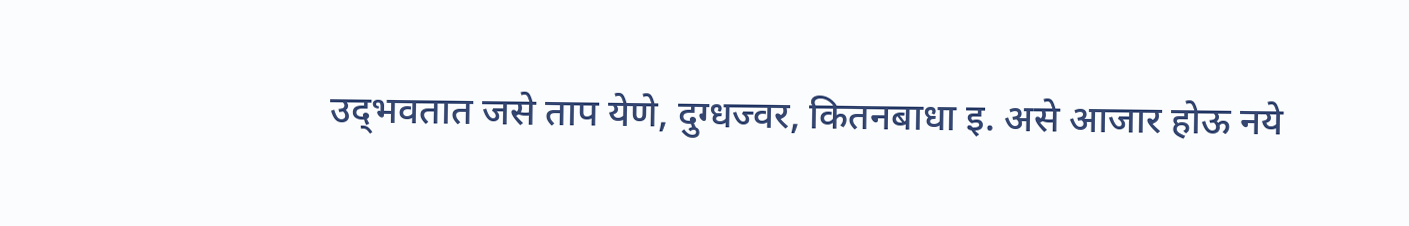उद्‌भवतात जसे ताप येणे, दुग्धज्वर, कितनबाधा इ. असे आजार होऊ नये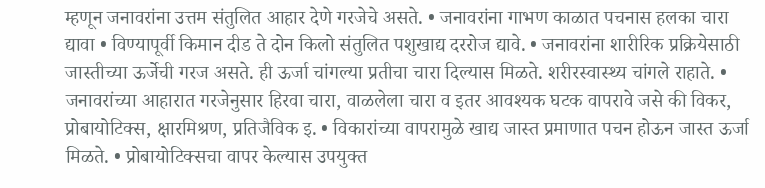म्हणून जनावरांना उत्तम संतुलित आहार देणे गरजेचे असते. • जनावरांना गाभण काळात पचनास हलका चारा द्यावा • विण्यापूर्वी किमान दीड ते दोन किलो संतुलित पशुखाद्य दररोज द्यावे. • जनावरांना शारीरिक प्रक्रियेसाठी जास्तीच्या ऊर्जेची गरज असते. ही ऊर्जा चांगल्या प्रतीचा चारा दिल्यास मिळते. शरीरस्वास्थ्य चांगले राहाते. • जनावरांच्या आहारात गरजेनुसार हिरवा चारा, वाळलेला चारा व इतर आवश्‍यक घटक वापरावे जसे की विकर, प्रोबायोटिक्‍स, क्षारमिश्रण, प्रतिजैविक इ. • विकारांच्या वापरामुळे खाद्य जास्त प्रमाणात पचन होऊन जास्त ऊर्जा मिळते. • प्रोबायोटिक्‍सचा वापर केल्यास उपयुक्त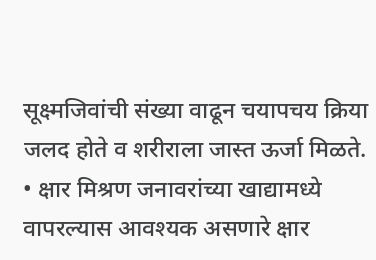सूक्ष्मजिवांची संख्या वाढून चयापचय क्रिया जलद होते व शरीराला जास्त ऊर्जा मिळते.
• क्षार मिश्रण जनावरांच्या खाद्यामध्ये वापरल्यास आवश्‍यक असणारे क्षार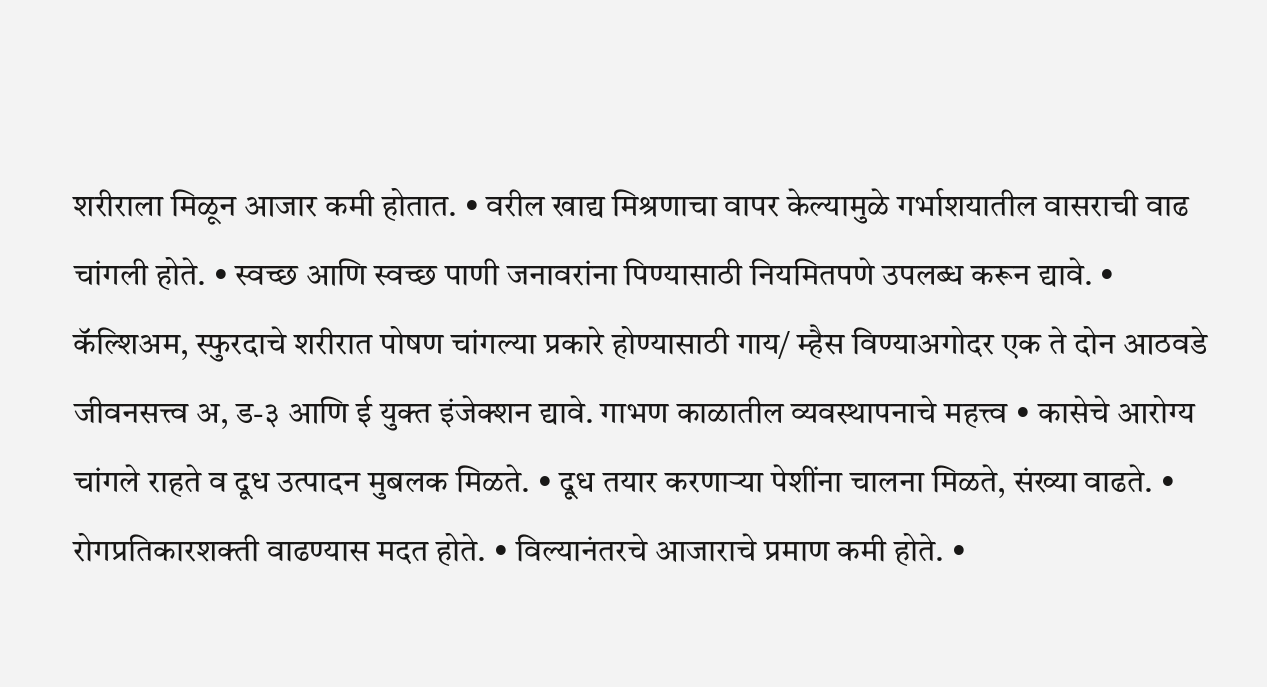शरीराला मिळून आजार कमी होतात. • वरील खाद्य मिश्रणाचा वापर केल्यामुळे गर्भाशयातील वासराची वाढ चांगली होते. • स्वच्छ आणि स्वच्छ पाणी जनावरांना पिण्यासाठी नियमितपणे उपलब्ध करून द्यावे. • कॅल्शिअम, स्फुरदाचे शरीरात पोषण चांगल्या प्रकारे होण्यासाठी गाय/ म्हैस विण्याअगोदर एक ते दोन आठवडे जीवनसत्त्व अ, ड-३ आणि ई युक्त इंजेक्‍शन द्यावे. गाभण काळातील व्यवस्थापनाचे महत्त्व • कासेचे आरोग्य चांगले राहते व दूध उत्पादन मुबलक मिळते. • दूध तयार करणाऱ्या पेशींना चालना मिळते, संख्या वाढते. • रोगप्रतिकारशक्ती वाढण्यास मदत होते. • विल्यानंतरचे आजाराचे प्रमाण कमी होते. •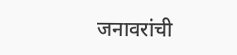जनावरांची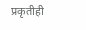प्रकृतीही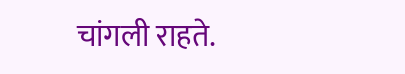चांगली राहते.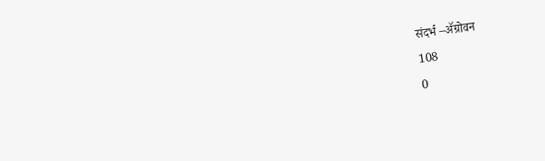संदर्भ –ॲग्रोवन
108
0